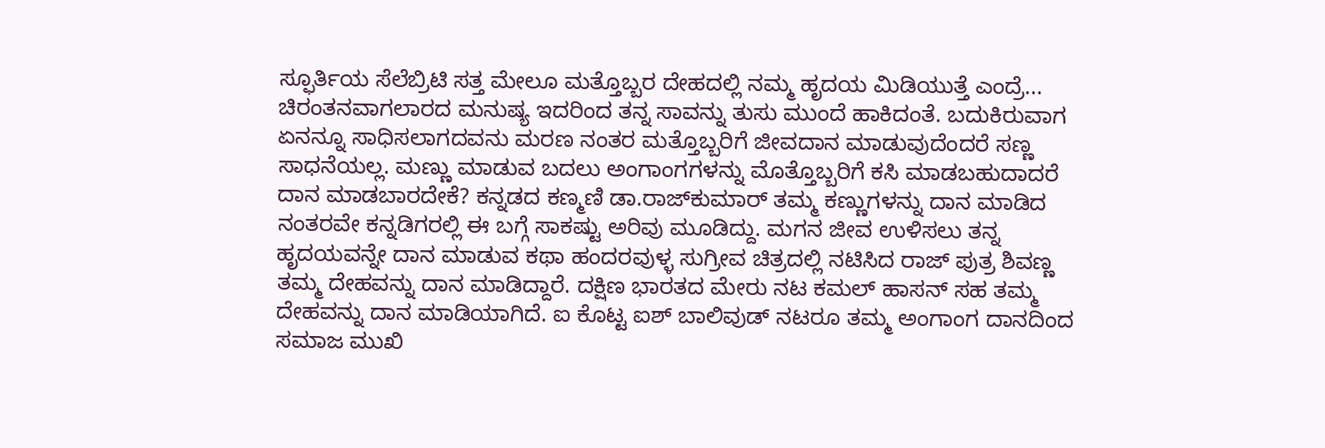ಸ್ಫೂರ್ತಿಯ ಸೆಲೆಬ್ರಿಟಿ ಸತ್ತ ಮೇಲೂ ಮತ್ತೊಬ್ಬರ ದೇಹದಲ್ಲಿ ನಮ್ಮ ಹೃದಯ ಮಿಡಿಯುತ್ತೆ ಎಂದ್ರೆ... ಚಿರಂತನವಾಗಲಾರದ ಮನುಷ್ಯ ಇದರಿಂದ ತನ್ನ ಸಾವನ್ನು ತುಸು ಮುಂದೆ ಹಾಕಿದಂತೆ. ಬದುಕಿರುವಾಗ ಏನನ್ನೂ ಸಾಧಿಸಲಾಗದವನು ಮರಣ ನಂತರ ಮತ್ತೊಬ್ಬರಿಗೆ ಜೀವದಾನ ಮಾಡುವುದೆಂದರೆ ಸಣ್ಣ ಸಾಧನೆಯಲ್ಲ. ಮಣ್ಣು ಮಾಡುವ ಬದಲು ಅಂಗಾಂಗಗಳನ್ನು ಮೊತ್ತೊಬ್ಬರಿಗೆ ಕಸಿ ಮಾಡಬಹುದಾದರೆ ದಾನ ಮಾಡಬಾರದೇಕೆ? ಕನ್ನಡದ ಕಣ್ಮಣಿ ಡಾ.ರಾಜ್‌ಕುಮಾರ್ ತಮ್ಮ ಕಣ್ಣುಗಳನ್ನು ದಾನ ಮಾಡಿದ ನಂತರವೇ ಕನ್ನಡಿಗರಲ್ಲಿ ಈ ಬಗ್ಗೆ ಸಾಕಷ್ಟು ಅರಿವು ಮೂಡಿದ್ದು. ಮಗನ ಜೀವ ಉಳಿಸಲು ತನ್ನ ಹೃದಯವನ್ನೇ ದಾನ ಮಾಡುವ ಕಥಾ ಹಂದರವುಳ್ಳ ಸುಗ್ರೀವ ಚಿತ್ರದಲ್ಲಿ ನಟಿಸಿದ ರಾಜ್ ಪುತ್ರ ಶಿವಣ್ಣ ತಮ್ಮ ದೇಹವನ್ನು ದಾನ ಮಾಡಿದ್ದಾರೆ. ದಕ್ಷಿಣ ಭಾರತದ ಮೇರು ನಟ ಕಮಲ್ ಹಾಸನ್ ಸಹ ತಮ್ಮ ದೇಹವನ್ನು ದಾನ ಮಾಡಿಯಾಗಿದೆ. ಐ ಕೊಟ್ಟ ಐಶ್ ಬಾಲಿವುಡ್ ನಟರೂ ತಮ್ಮ ಅಂಗಾಂಗ ದಾನದಿಂದ ಸಮಾಜ ಮುಖಿ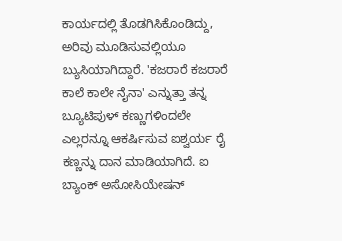ಕಾರ್ಯದಲ್ಲಿ ತೊಡಗಿಸಿಕೊಂಡಿದ್ದು, ಅರಿವು ಮೂಡಿಸುವಲ್ಲಿಯೂ ಬ್ಯುಸಿಯಾಗಿದ್ದಾರೆ. 'ಕಜರಾರೆ ಕಜರಾರೆ ಕಾಲೆ ಕಾಲೇ ನೈನಾ' ಎನ್ನುತ್ತಾ ತನ್ನ ಬ್ಯೂಟಿಪುಳ್ ಕಣ್ಣುಗಳಿಂದಲೇ ಎಲ್ಲರನ್ನೂ ಆಕರ್ಷಿಸುವ ಐಶ್ವರ್ಯ ರೈ ಕಣ್ಣನ್ನು ದಾನ ಮಾಡಿಯಾಗಿದೆ. ಐ ಬ್ಯಾಂಕ್ ಅಸೋಸಿಯೇಷನ್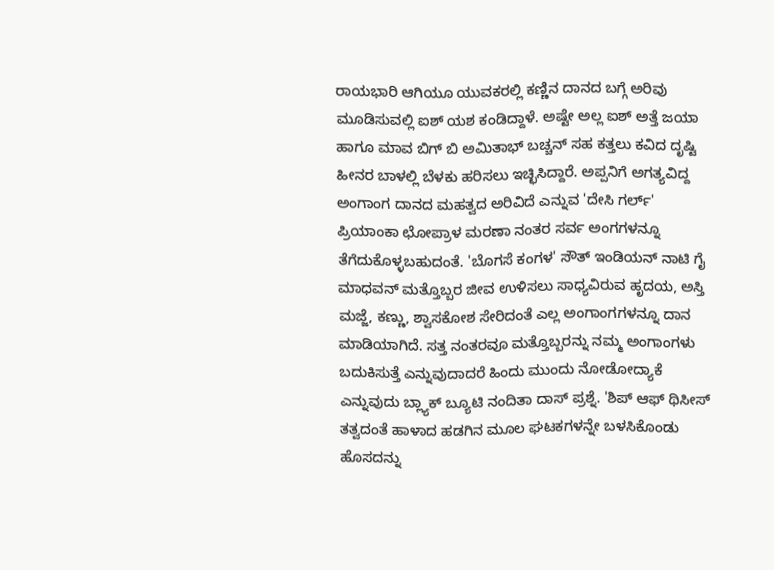ರಾಯಭಾರಿ ಆಗಿಯೂ ಯುವಕರಲ್ಲಿ ಕಣ್ಣಿನ ದಾನದ ಬಗ್ಗೆ ಅರಿವು ಮೂಡಿಸುವಲ್ಲಿ ಐಶ್ ಯಶ ಕಂಡಿದ್ದಾಳೆ. ಅಷ್ಟೇ ಅಲ್ಲ ಐಶ್ ಅತ್ತೆ ಜಯಾ ಹಾಗೂ ಮಾವ ಬಿಗ್ ಬಿ ಅಮಿತಾಭ್ ಬಚ್ಚನ್ ಸಹ ಕತ್ತಲು ಕವಿದ ದೃಷ್ಟಿ ಹೀನರ ಬಾಳಲ್ಲಿ ಬೆಳಕು ಹರಿಸಲು ಇಚ್ಛಿಸಿದ್ದಾರೆ. ಅಪ್ಪನಿಗೆ ಅಗತ್ಯವಿದ್ದ ಅಂಗಾಂಗ ದಾನದ ಮಹತ್ವದ ಅರಿವಿದೆ ಎನ್ನುವ 'ದೇಸಿ ಗರ್ಲ್‌' ಪ್ರಿಯಾಂಕಾ ಛೋಪ್ರಾಳ ಮರಣಾ ನಂತರ ಸರ್ವ ಅಂಗಗಳನ್ನೂ ತೆಗೆದುಕೊಳ್ಳಬಹುದಂತೆ. 'ಬೊಗಸೆ ಕಂಗಳ' ಸೌತ್ ಇಂಡಿಯನ್ ನಾಟಿ ಗೈ ಮಾಧವನ್ ಮತ್ತೊಬ್ಬರ ಜೀವ ಉಳಿಸಲು ಸಾಧ್ಯವಿರುವ ಹೃದಯ, ಅಸ್ತಿ ಮಜ್ಜೆ, ಕಣ್ಣು, ಶ್ವಾಸಕೋಶ ಸೇರಿದಂತೆ ಎಲ್ಲ ಅಂಗಾಂಗಗಳನ್ನೂ ದಾನ ಮಾಡಿಯಾಗಿದೆ. ಸತ್ತ ನಂತರವೂ ಮತ್ತೊಬ್ಬರನ್ನು ನಮ್ಮ ಅಂಗಾಂಗಳು ಬದುಕಿಸುತ್ತೆ ಎನ್ನುವುದಾದರೆ ಹಿಂದು ಮುಂದು ನೋಡೋದ್ಯಾಕೆ ಎನ್ನುವುದು ಬ್ಲ್ಯಾಕ್ ಬ್ಯೂಟಿ ನಂದಿತಾ ದಾಸ್ ಪ್ರಶ್ನೆ. 'ಶಿಪ್ ಆಫ್ ಥಿಸೀಸ್ ತತ್ವದಂತೆ ಹಾಳಾದ ಹಡಗಿನ ಮೂಲ ಘಟಕಗಳನ್ನೇ ಬಳಸಿಕೊಂಡು ಹೊಸದನ್ನು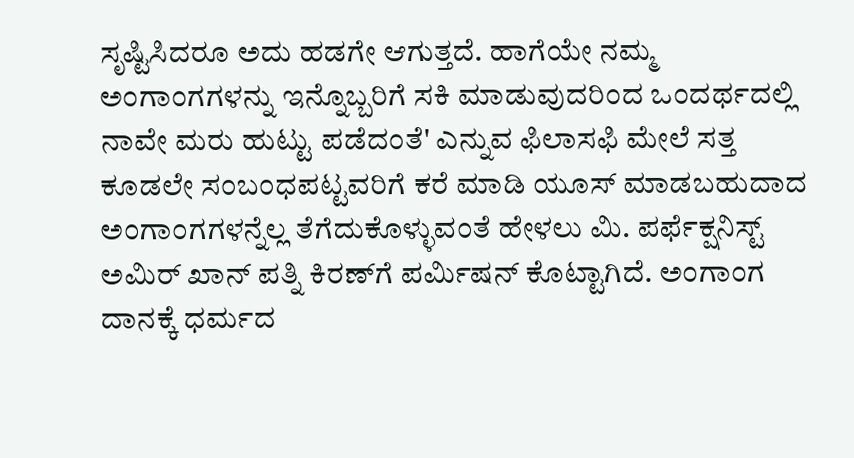ಸೃಷ್ಟಿಸಿದರೂ ಅದು ಹಡಗೇ ಆಗುತ್ತದೆ. ಹಾಗೆಯೇ ನಮ್ಮ ಅಂಗಾಂಗಗಳನ್ನು ಇನ್ನೊಬ್ಬರಿಗೆ ಸಕಿ ಮಾಡುವುದರಿಂದ ಒಂದರ್ಥದಲ್ಲಿ ನಾವೇ ಮರು ಹುಟ್ಟು ಪಡೆದಂತೆ' ಎನ್ನುವ ಫಿಲಾಸಫಿ ಮೇಲೆ ಸತ್ತ ಕೂಡಲೇ ಸಂಬಂಧಪಟ್ಟವರಿಗೆ ಕರೆ ಮಾಡಿ ಯೂಸ್ ಮಾಡಬಹುದಾದ ಅಂಗಾಂಗಗಳನ್ನೆಲ್ಲ ತೆಗೆದುಕೊಳ್ಳುವಂತೆ ಹೇಳಲು ಮಿ. ಪರ್ಫೆಕ್ಷನಿಸ್ಟ್ ಅಮಿರ್ ಖಾನ್ ಪತ್ನಿ ಕಿರಣ್‌ಗೆ ಪರ್ಮಿಷನ್ ಕೊಟ್ಟಾಗಿದೆ. ಅಂಗಾಂಗ ದಾನಕ್ಕೆ ಧರ್ಮದ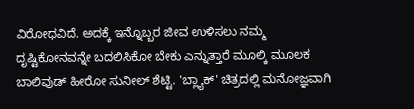ವಿರೋಧವಿದೆ. ಅದಕ್ಕೆ ಇನ್ನೊಬ್ಬರ ಜೀವ ಉಳಿಸಲು ನಮ್ಮ ದೃಷ್ಟಿಕೋನವನ್ನೇ ಬದಲಿಸಿಕೋ ಬೇಕು ಎನ್ನುತ್ತಾರೆ ಮೂಲ್ಕಿ ಮೂಲಕ ಬಾಲಿವುಡ್ ಹೀರೋ ಸುನೀಲ್ ಶೆಟ್ಟಿ. 'ಬ್ಲ್ಯಾಕ್‌' ಚಿತ್ರದಲ್ಲಿ ಮನೋಜ್ಞವಾಗಿ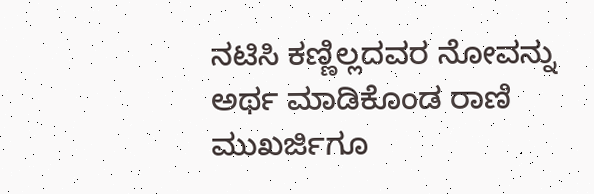ನಟಿಸಿ ಕಣ್ಣಿಲ್ಲದವರ ನೋವನ್ನು ಅರ್ಥ ಮಾಡಿಕೊಂಡ ರಾಣಿ ಮುಖರ್ಜಿಗೂ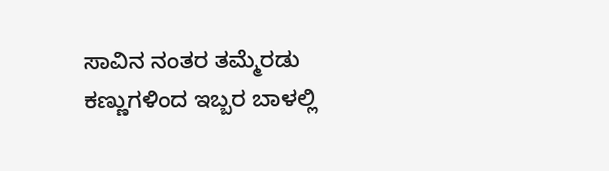ಸಾವಿನ ನಂತರ ತಮ್ಮೆರಡು ಕಣ್ಣುಗಳಿಂದ ಇಬ್ಬರ ಬಾಳಲ್ಲಿ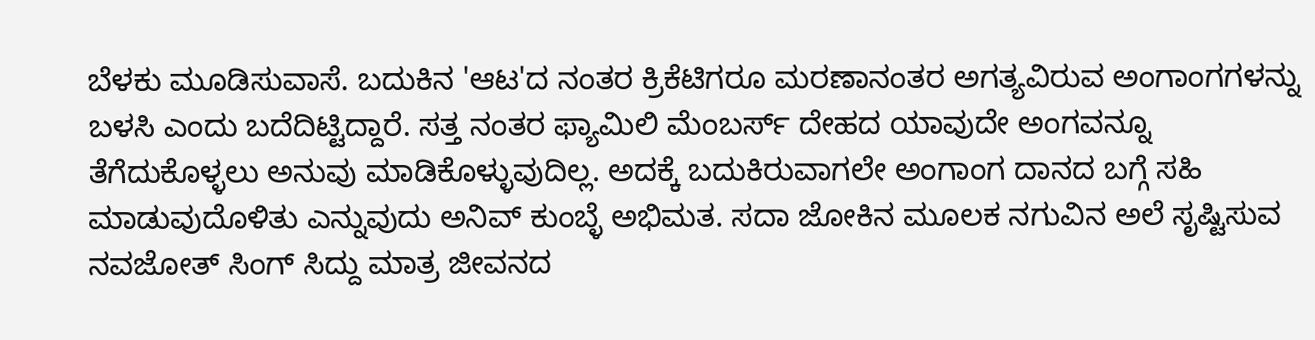ಬೆಳಕು ಮೂಡಿಸುವಾಸೆ. ಬದುಕಿನ 'ಆಟ'ದ ನಂತರ ಕ್ರಿಕೆಟಿಗರೂ ಮರಣಾನಂತರ ಅಗತ್ಯವಿರುವ ಅಂಗಾಂಗಗಳನ್ನು ಬಳಸಿ ಎಂದು ಬದೆದಿಟ್ಟಿದ್ದಾರೆ. ಸತ್ತ ನಂತರ ಫ್ಯಾಮಿಲಿ ಮೆಂಬರ್ಸ್ ದೇಹದ ಯಾವುದೇ ಅಂಗವನ್ನೂ ತೆಗೆದುಕೊಳ್ಳಲು ಅನುವು ಮಾಡಿಕೊಳ್ಳುವುದಿಲ್ಲ. ಅದಕ್ಕೆ ಬದುಕಿರುವಾಗಲೇ ಅಂಗಾಂಗ ದಾನದ ಬಗ್ಗೆ ಸಹಿ ಮಾಡುವುದೊಳಿತು ಎನ್ನುವುದು ಅನಿವ್ ಕುಂಬ್ಳೆ ಅಭಿಮತ. ಸದಾ ಜೋಕಿನ ಮೂಲಕ ನಗುವಿನ ಅಲೆ ಸೃಷ್ಟಿಸುವ ನವಜೋತ್ ಸಿಂಗ್ ಸಿದ್ದು ಮಾತ್ರ ಜೀವನದ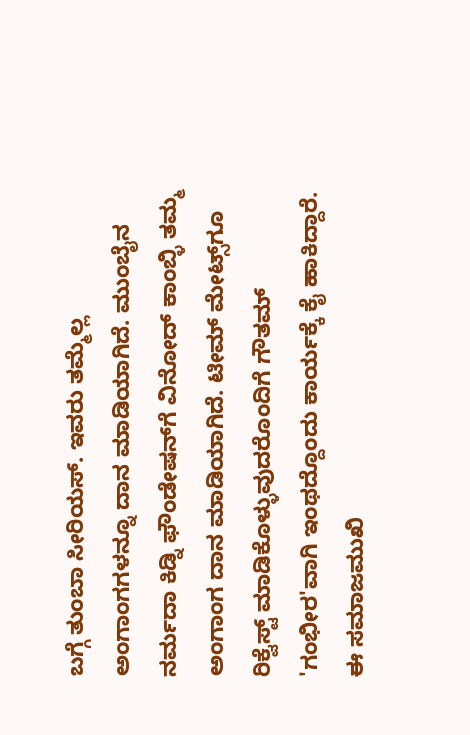ಬಗ್ಗೆ ತುಂಬಾ ಸೀರಿಯಸ್. ಇವರು ತಮ್ಮೆಲ್ಲ ಅಂಗಾಂಗಗಳನ್ನೂ ದಾನ ಮಾಡಿಯಾಗಿದೆ. ಮುಂಬೈನ ನರ್ಮದಾ ಕಿಡ್ನಿ ಫೌಂಡೇಷನ್‌ಗೆ ವಿನೋದ್ ಕಾಂಬ್ಳಿ ತಮ್ಮ ಅಂಗಾಂಗ ದಾನ ಮಾಡಿಯಾಗಿದೆ. ಟೀಮ್ ಮೇಟ್ಸ್‌ಗೂ ರಿಕ್ವೆಸ್ಟ್ ಮಾಡಿಕೊಳ್ಳುವುದರೊಂದಿಗೆ ಗೌತಮ್ 'ಗಂಭೀರ'ವಾಗಿ ಇಂಥದ್ದೊಂದು ಕಾರ್ಯಕ್ಕೆ ಕೈ ಹಾಕಿದ್ದಾರೆ. ಈ ಸಮಾಜಮುಖಿ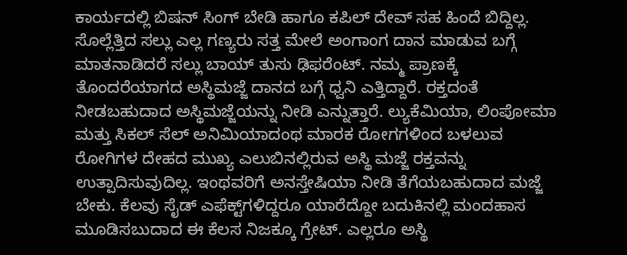ಕಾರ್ಯದಲ್ಲಿ ಬಿಷನ್ ಸಿಂಗ್ ಬೇಡಿ ಹಾಗೂ ಕಪಿಲ್ ದೇವ್ ಸಹ ಹಿಂದೆ ಬಿದ್ದಿಲ್ಲ. ಸೊಲ್ಲೆತ್ತಿದ ಸಲ್ಲು ಎಲ್ಲ ಗಣ್ಯರು ಸತ್ತ ಮೇಲೆ ಅಂಗಾಂಗ ದಾನ ಮಾಡುವ ಬಗ್ಗೆ ಮಾತನಾಡಿದರೆ ಸಲ್ಲು ಬಾಯ್ ತುಸು ಢಿಫರೆಂಟ್. ನಮ್ಮ ಪ್ರಾಣಕ್ಕೆ ತೊಂದರೆಯಾಗದ ಅಸ್ಥಿಮಜ್ಜೆ ದಾನದ ಬಗ್ಗೆ ಧ್ವನಿ ಎತ್ತಿದ್ದಾರೆ. ರಕ್ತದಂತೆ ನೀಡಬಹುದಾದ ಅಸ್ಥಿಮಜ್ಜೆಯನ್ನು ನೀಡಿ ಎನ್ನುತ್ತಾರೆ. ಲ್ಯುಕೆಮಿಯಾ, ಲಿಂಪೋಮಾ ಮತ್ತು ಸಿಕಲ್ ಸೆಲ್ ಅನಿಮಿಯಾದಂಥ ಮಾರಕ ರೋಗಗಳಿಂದ ಬಳಲುವ ರೋಗಿಗಳ ದೇಹದ ಮುಖ್ಯ ಎಲುಬಿನಲ್ಲಿರುವ ಅಸ್ಥಿ ಮಜ್ಜೆ ರಕ್ತವನ್ನು ಉತ್ಪಾದಿಸುವುದಿಲ್ಲ. ಇಂಥವರಿಗೆ ಅನಸ್ತೇಷಿಯಾ ನೀಡಿ ತೆಗೆಯಬಹುದಾದ ಮಜ್ಜೆ ಬೇಕು. ಕೆಲವು ಸೈಡ್ ಎಫೆಕ್ಟ್‌ಗಳಿದ್ದರೂ ಯಾರೆದ್ದೋ ಬದುಕಿನಲ್ಲಿ ಮಂದಹಾಸ ಮೂಡಿಸಬುದಾದ ಈ ಕೆಲಸ ನಿಜಕ್ಕೂ ಗ್ರೇಟ್. ಎಲ್ಲರೂ ಅಸ್ಥಿ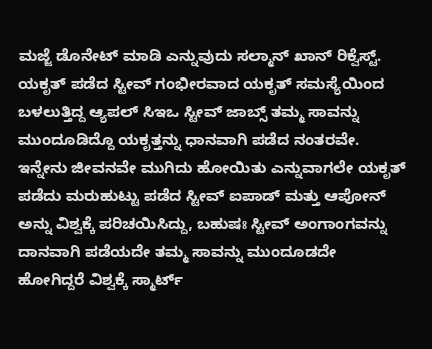ಮಜ್ಜೆ ಡೊನೇಟ್ ಮಾಡಿ ಎನ್ನುವುದು ಸಲ್ಮಾನ್ ಖಾನ್ ರಿಕ್ವೆಸ್ಟ್. ಯಕೃತ್ ಪಡೆದ ಸ್ಟೀವ್ ಗಂಭೀರವಾದ ಯಕೃತ್ ಸಮಸ್ಯೆಯಿಂದ ಬಳಲುತ್ತಿದ್ದ ಆ್ಯಪಲ್ ಸಿಇಒ ಸ್ಟೀವ್ ಜಾಬ್ಸ್ ತಮ್ಮ ಸಾವನ್ನು ಮುಂದೂಡಿದ್ದೊ ಯಕೃತ್ತನ್ನು ಧಾನವಾಗಿ ಪಡೆದ ನಂತರವೇ. ಇನ್ನೇನು ಜೀವನವೇ ಮುಗಿದು ಹೋಯಿತು ಎನ್ನುವಾಗಲೇ ಯಕೃತ್ ಪಡೆದು ಮರುಹುಟ್ಟು ಪಡೆದ ಸ್ಟೀವ್ ಐಪಾಡ್ ಮತ್ತು ಆಪೋನ್ ಅನ್ನು ವಿಶ್ವಕ್ಕೆ ಪರಿಚಯಿಸಿದ್ದು, ಬಹುಷಃ ಸ್ಟೀವ್ ಅಂಗಾಂಗವನ್ನು ದಾನವಾಗಿ ಪಡೆಯದೇ ತಮ್ಮ ಸಾವನ್ನು ಮುಂದೂಡದೇ ಹೋಗಿದ್ದರೆ ವಿಶ್ವಕ್ಕೆ ಸ್ಮಾರ್ಟ್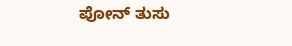ಪೋನ್ ತುಸು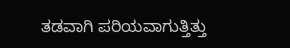ತಡವಾಗಿ ಪರಿಯವಾಗುತ್ತಿತ್ತು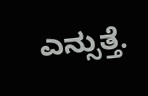ಎನ್ಸುತ್ತೆ.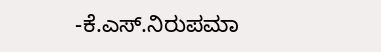-ಕೆ.ಎಸ್.ನಿರುಪಮಾ